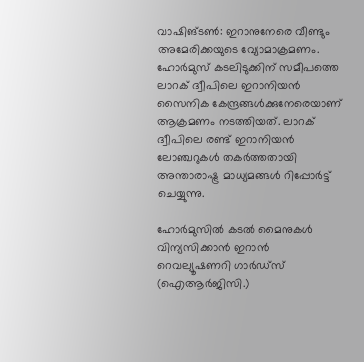വാഷിങ്ടണ്‍: ഇറാനുനേരെ വീണ്ടും അമേരിക്കയുടെ വ്യോമാക്രമണം. ഹോര്‍മുസ് കടലിടുക്കിന് സമീപത്തെ ലാറക് ദ്വീപിലെ ഇറാനിയന്‍ സൈനിക കേന്ദ്രങ്ങള്‍ക്കുനേരെയാണ് ആക്രമണം നടത്തിയത്. ലാറക് ദ്വീപിലെ രണ്ട് ഇറാനിയന്‍ ലോഞ്ചറുകള്‍ തകര്‍ത്തതായി അന്താരാഷ്ട്ര മാധ്യമങ്ങള്‍ റിപ്പോര്‍ട്ട് ചെയ്യുന്നു.

ഹോര്‍മുസില്‍ കടല്‍ മൈനുകള്‍ വിന്യസിക്കാന്‍ ഇറാന്‍ റെവല്യൂഷണറി ഗാര്‍ഡ്‌സ് (ഐആര്‍ജിസി.)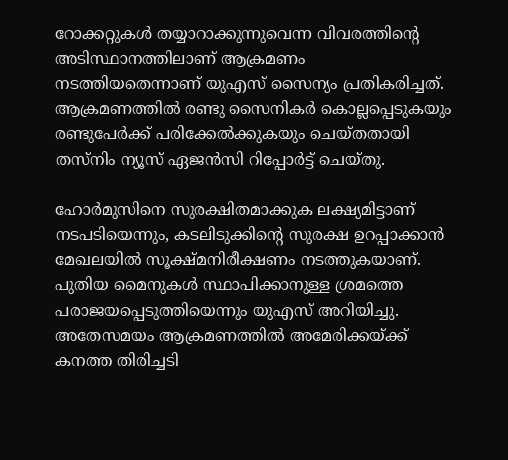റോക്കറ്റുകള്‍ തയ്യാറാക്കുന്നുവെന്ന വിവരത്തിന്റെ അടിസ്ഥാനത്തിലാണ് ആക്രമണം നടത്തിയതെന്നാണ് യുഎസ് സൈന്യം പ്രതികരിച്ചത്. ആക്രമണത്തില്‍ രണ്ടു സൈനികര്‍ കൊല്ലപ്പെടുകയും രണ്ടുപേര്‍ക്ക് പരിക്കേല്‍ക്കുകയും ചെയ്തതായി തസ്നിം ന്യൂസ് ഏജന്‍സി റിപ്പോര്‍ട്ട് ചെയ്തു.

ഹോര്‍മുസിനെ സുരക്ഷിതമാക്കുക ലക്ഷ്യമിട്ടാണ് നടപടിയെന്നും, കടലിടുക്കിന്റെ സുരക്ഷ ഉറപ്പാക്കാന്‍ മേഖലയില്‍ സൂക്ഷ്മനിരീക്ഷണം നടത്തുകയാണ്. പുതിയ മൈനുകള്‍ സ്ഥാപിക്കാനുള്ള ശ്രമത്തെ പരാജയപ്പെടുത്തിയെന്നും യുഎസ് അറിയിച്ചു. അതേസമയം ആക്രമണത്തില്‍ അമേരിക്കയ്ക്ക് കനത്ത തിരിച്ചടി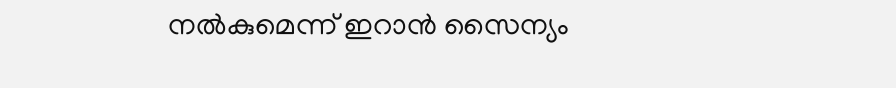നല്‍കുമെന്ന് ഇറാന്‍ സൈന്യം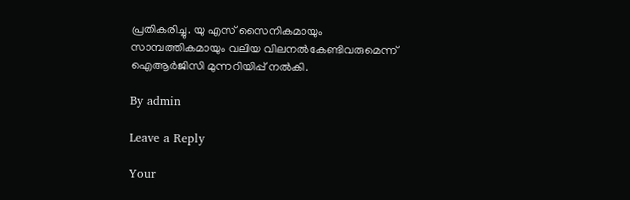പ്രതികരിച്ചു. യു എസ് സൈനികമായും സാമ്പത്തികമായും വലിയ വിലനല്‍കേണ്ടിവരുമെന്ന് ഐആര്‍ജിസി മുന്നറിയിപ്പ് നല്‍കി.

By admin

Leave a Reply

Your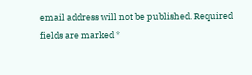email address will not be published. Required fields are marked *